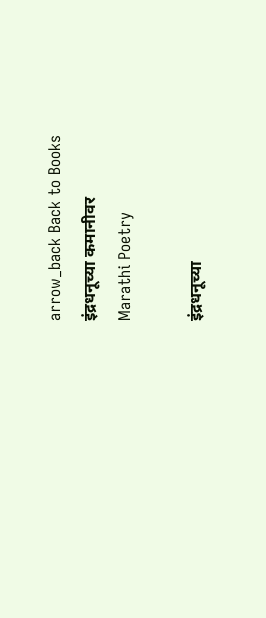arrow_back Back to Books
इंद्रधनूच्या कमानीवर
Marathi Poetry

इंद्रधनूच्या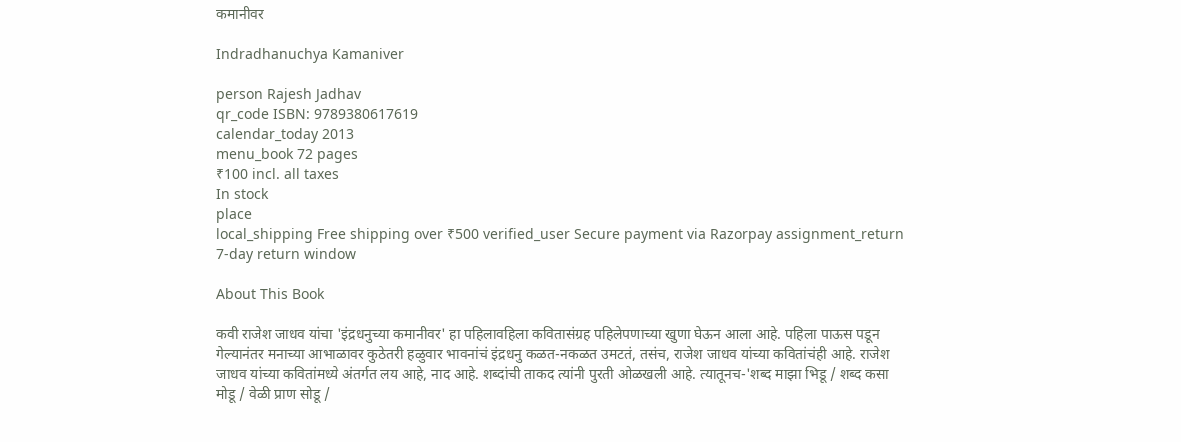कमानीवर

Indradhanuchya Kamaniver

person Rajesh Jadhav
qr_code ISBN: 9789380617619
calendar_today 2013
menu_book 72 pages
₹100 incl. all taxes
In stock
place
local_shipping Free shipping over ₹500 verified_user Secure payment via Razorpay assignment_return 7-day return window

About This Book

कवी राजेश जाधव यांचा 'इंद्रधनुच्या कमानीवर' हा पहिलावहिला कवितासंग्रह पहिलेपणाच्या खुणा घेऊन आला आहे. पहिला पाऊस पडून गेल्यानंतर मनाच्या आभाळावर कुठेतरी हळुवार भावनांचं इंद्रधनु कळत-नकळत उमटतं, तसंच, राजेश जाधव यांच्या कवितांचंही आहे. राजेश जाधव यांच्या कवितांमध्ये अंतर्गत लय आहे, नाद आहे. शब्दांची ताकद त्यांनी पुरती ओळखली आहे. त्यातूनच-'शब्द माझा भिडू / शब्द कसा मोडू / वेळी प्राण सोडू /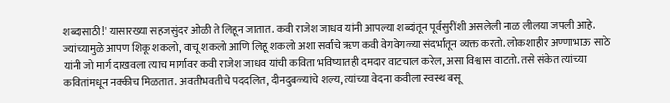शब्दासाठी!' यासारख्या सहजसुंदर ओळी ते लिहून जातात. कवी राजेश जाधव यांनी आपल्या शब्दांतून पूर्वसुरींशी असलेली नाळ लीलया जपली आहे. ज्यांच्यामुळे आपण शिकू शकलो, वाचू शकलो आणि लिहू शकलो अशा सर्वांचे ॠण कवी वेगवेगळ्या संदर्भातून व्यक्त करतो. लोकशाहीर अण्णाभाऊ साठे यांनी जो मार्ग दाखवला त्याच मार्गावर कवी राजेश जाधव यांची कविता भविष्यातही दमदार वाटचाल करेल, असा विश्वास वाटतो. तसे संकेत त्यांच्या कवितांमधून नक्कीच मिळतात. अवतीभवतीचे पददलित, दीनदुबळ्यांचे शल्य, त्यांच्या वेदना कवीला स्वस्थ बसू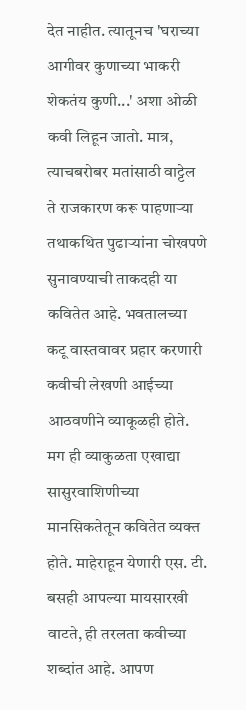देत नाहीत. त्यातूनच 'घराच्या आगीवर कुणाच्या भाकरी शेकतंय कुणी...' अशा ओळी कवी लिहून जातो. मात्र, त्याचबरोबर मतांसाठी वाट्टेल ते राजकारण करू पाहणाऱ्या तथाकथित पुढाऱ्यांना चोखपणे सुनावण्याची ताकदही या कवितेत आहे. भवतालच्या कटू वास्तवावर प्रहार करणारी कवीची लेखणी आईच्या आठवणीने व्याकूळही होते. मग ही व्याकुळता एखाद्या सासुरवाशिणीच्या मानसिकतेतून कवितेत व्यक्त होते. माहेराहून येणारी एस. टी. बसही आपल्या मायसारखी वाटते, ही तरलता कवीच्या शब्दांत आहे. आपण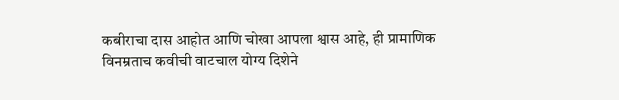कबीराचा दास आहोत आणि चोखा आपला श्वास आहे, ही प्रामाणिक विनम्रताच कवीची वाटचाल योग्य दिशेने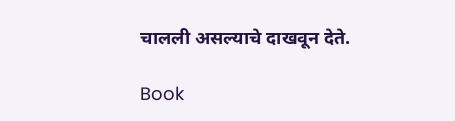चालली असल्याचे दाखवून देते.

Book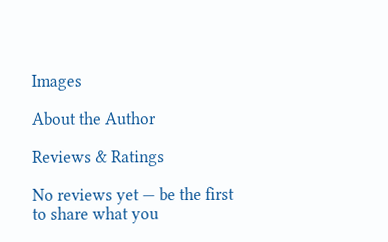Images

About the Author

Reviews & Ratings

No reviews yet — be the first to share what you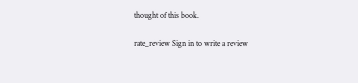thought of this book.

rate_review Sign in to write a review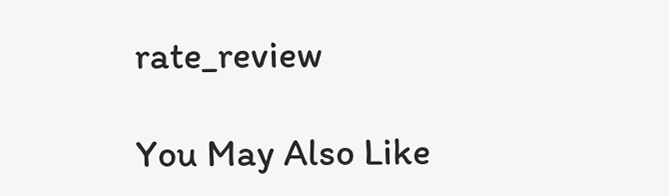rate_review

You May Also Like